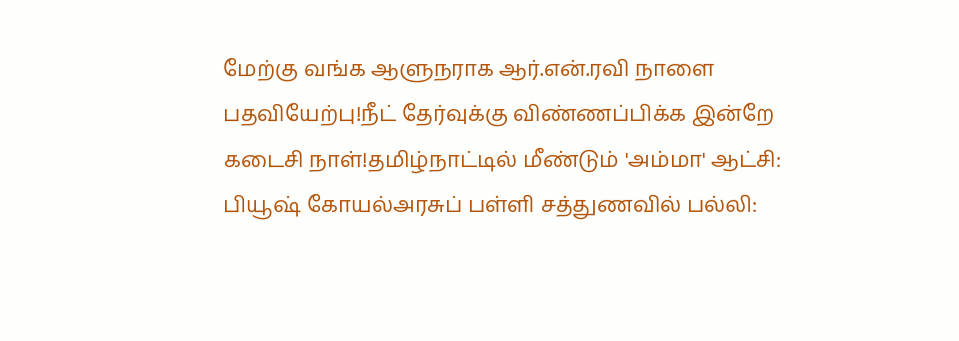மேற்கு வங்க ஆளுநராக ஆர்.என்.ரவி நாளை பதவியேற்பு!நீட் தேர்வுக்கு விண்ணப்பிக்க இன்றே கடைசி நாள்!தமிழ்நாட்டில் மீண்டும் 'அம்மா' ஆட்சி: பியூஷ் கோயல்அரசுப் பள்ளி சத்துணவில் பல்லி: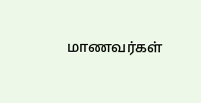மாணவர்கள்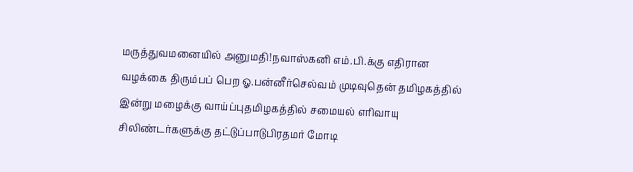மருத்துவமனையில் அனுமதி!நவாஸ்கனி எம்.பி.க்கு எதிரான வழக்கை திரும்பப் பெற ஓ.பன்னீர்செல்வம் முடிவுதென் தமிழகத்தில் இன்று மழைக்கு வாய்ப்புதமிழகத்தில் சமையல் எரிவாயு சிலிண்டர்களுக்கு தட்டுப்பாடுபிரதமர் மோடி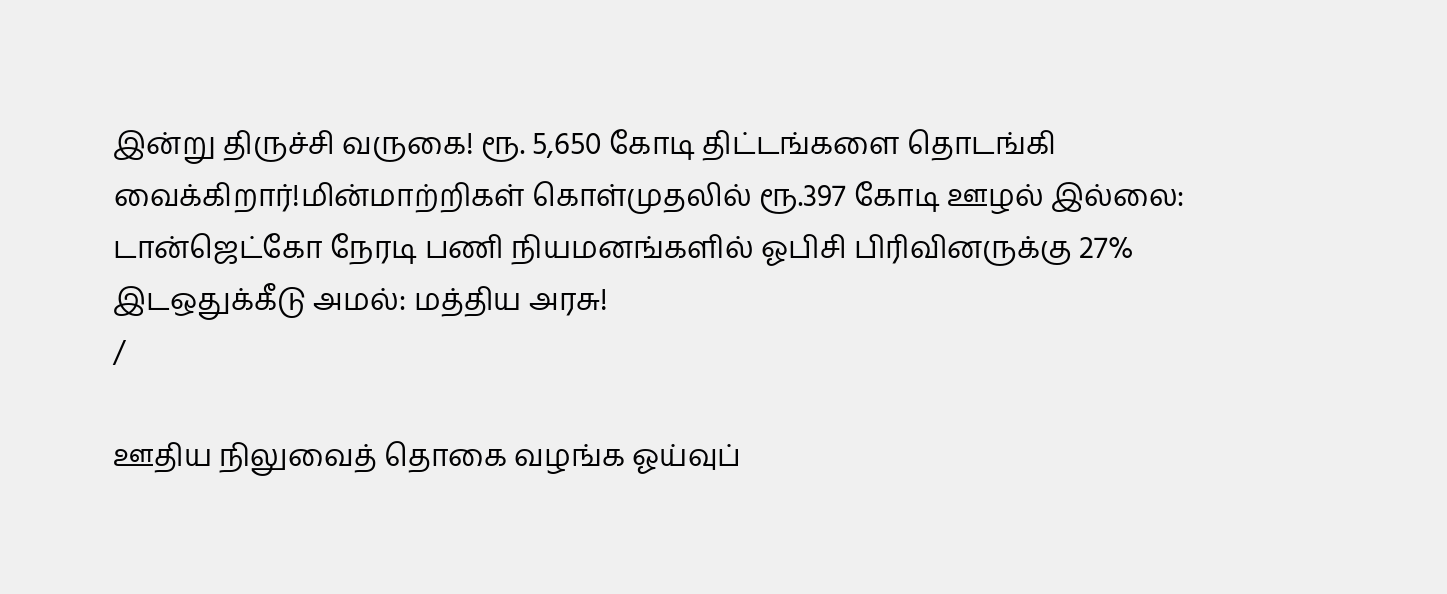இன்று திருச்சி வருகை! ரூ. 5,650 கோடி திட்டங்களை தொடங்கி வைக்கிறார்!மின்மாற்றிகள் கொள்முதலில் ரூ.397 கோடி ஊழல் இல்லை: டான்ஜெட்கோ நேரடி பணி நியமனங்களில் ஓபிசி பிரிவினருக்கு 27% இடஒதுக்கீடு அமல்: மத்திய அரசு!
/

ஊதிய நிலுவைத் தொகை வழங்க ஓய்வுப்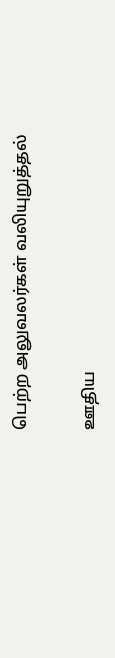பெற்ற அலுவலர்கள் வலியுறுத்தல்

ஊதிய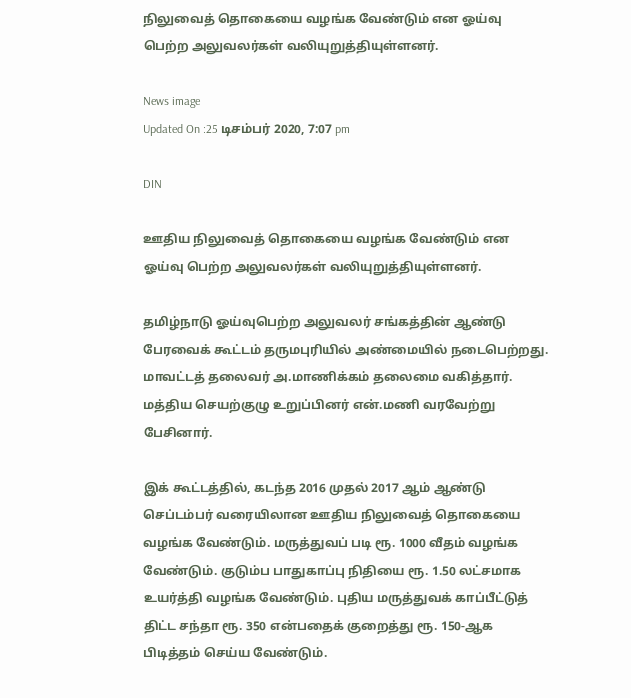நிலுவைத் தொகையை வழங்க வேண்டும் என ஓய்வு பெற்ற அலுவலர்கள் வலியுறுத்தியுள்ளனர்.

News image
Updated On :25 டிசம்பர் 2020, 7:07 pm

DIN

ஊதிய நிலுவைத் தொகையை வழங்க வேண்டும் என ஓய்வு பெற்ற அலுவலர்கள் வலியுறுத்தியுள்ளனர்.

தமிழ்நாடு ஓய்வுபெற்ற அலுவலர் சங்கத்தின் ஆண்டு பேரவைக் கூட்டம் தருமபுரியில் அண்மையில் நடைபெற்றது. மாவட்டத் தலைவர் அ.மாணிக்கம் தலைமை வகித்தார். மத்திய செயற்குழு உறுப்பினர் என்.மணி வரவேற்று பேசினார்.

இக் கூட்டத்தில், கடந்த 2016 முதல் 2017 ஆம் ஆண்டு செப்டம்பர் வரையிலான ஊதிய நிலுவைத் தொகையை வழங்க வேண்டும். மருத்துவப் படி ரூ. 1000 வீதம் வழங்க வேண்டும். குடும்ப பாதுகாப்பு நிதியை ரூ. 1.50 லட்சமாக உயர்த்தி வழங்க வேண்டும். புதிய மருத்துவக் காப்பீட்டுத் திட்ட சந்தா ரூ. 350 என்பதைக் குறைத்து ரூ. 150-ஆக பிடித்தம் செய்ய வேண்டும்.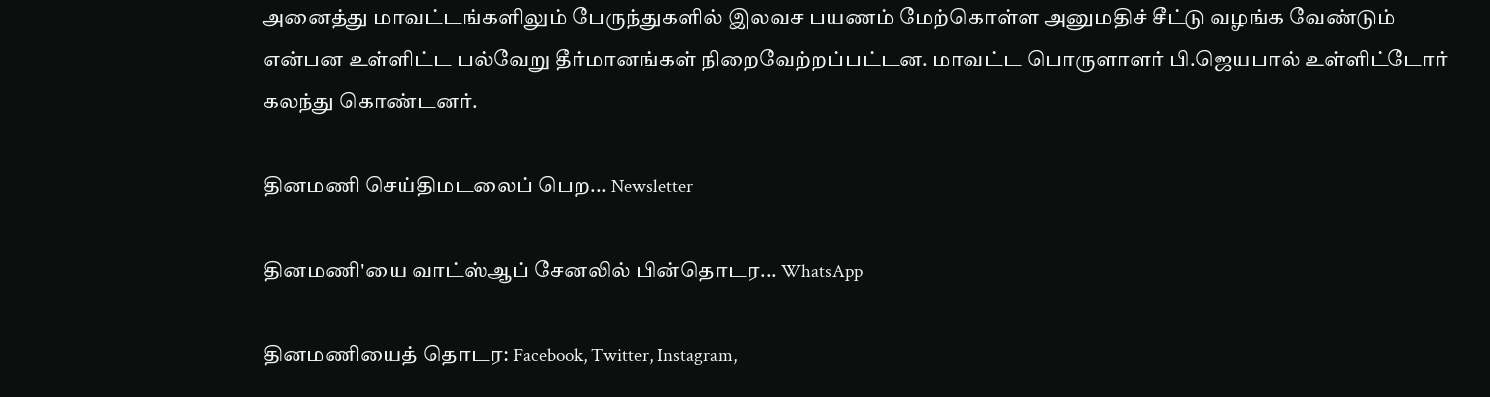அனைத்து மாவட்டங்களிலும் பேருந்துகளில் இலவச பயணம் மேற்கொள்ள அனுமதிச் சீட்டு வழங்க வேண்டும் என்பன உள்ளிட்ட பல்வேறு தீர்மானங்கள் நிறைவேற்றப்பட்டன. மாவட்ட பொருளாளர் பி.ஜெயபால் உள்ளிட்டோர் கலந்து கொண்டனர்.

தினமணி செய்திமடலைப் பெற... Newsletter

தினமணி'யை வாட்ஸ்ஆப் சேனலில் பின்தொடர... WhatsApp

தினமணியைத் தொடர: Facebook, Twitter, Instagram,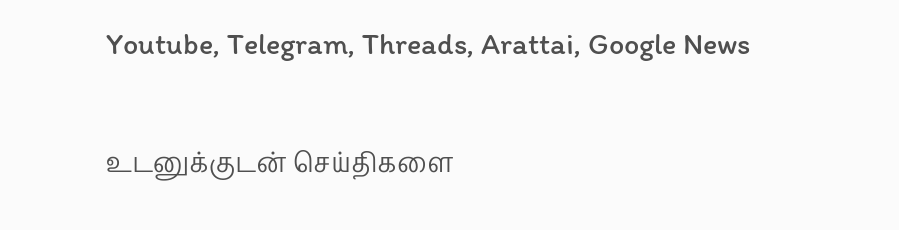Youtube, Telegram, Threads, Arattai, Google News

உடனுக்குடன் செய்திகளை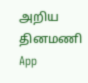அறிய தினமணி App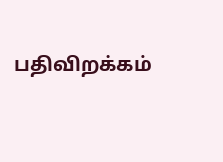பதிவிறக்கம்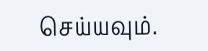செய்யவும்.